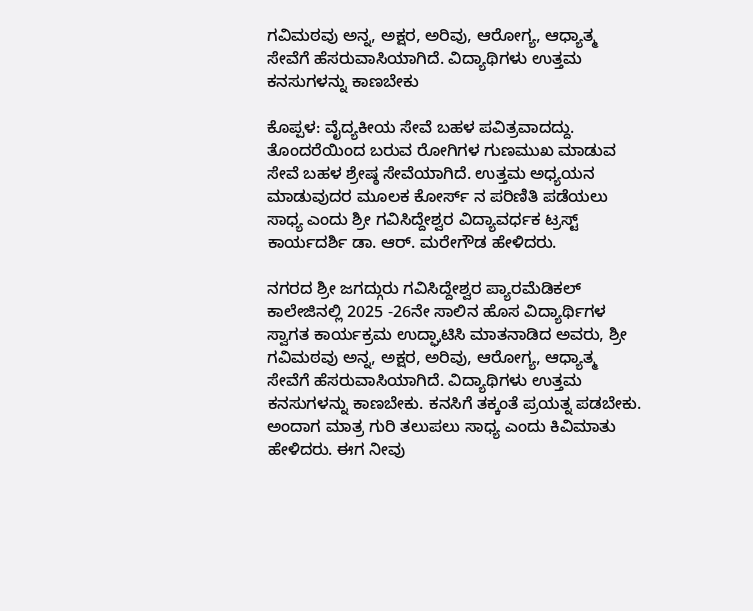ಗವಿಮಠವು ಅನ್ನ, ಅಕ್ಷರ, ಅರಿವು, ಆರೋಗ್ಯ, ಆಧ್ಯಾತ್ಮ ಸೇವೆಗೆ ಹೆಸರುವಾಸಿಯಾಗಿದೆ. ವಿದ್ಯಾಥಿಗಳು ಉತ್ತಮ ಕನಸುಗಳನ್ನು ಕಾಣಬೇಕು

ಕೊಪ್ಪಳ: ವೈದ್ಯಕೀಯ ಸೇವೆ ಬಹಳ ಪವಿತ್ರವಾದದ್ದು. ತೊಂದರೆಯಿಂದ ಬರುವ ರೋಗಿಗಳ ಗುಣಮುಖ ಮಾಡುವ ಸೇವೆ ಬಹಳ ಶ್ರೇಷ್ಠ ಸೇವೆಯಾಗಿದೆ. ಉತ್ತಮ ಅಧ್ಯಯನ ಮಾಡುವುದರ ಮೂಲಕ ಕೋರ್ಸ್ ನ ಪರಿಣಿತಿ ಪಡೆಯಲು ಸಾಧ್ಯ ಎಂದು ಶ್ರೀ ಗವಿಸಿದ್ದೇಶ್ವರ ವಿದ್ಯಾವರ್ಧಕ ಟ್ರಸ್ಟ್ ಕಾರ್ಯದರ್ಶಿ ಡಾ. ಆರ್. ಮರೇಗೌಡ ಹೇಳಿದರು.

ನಗರದ ಶ್ರೀ ಜಗದ್ಗುರು ಗವಿಸಿದ್ದೇಶ್ವರ ಪ್ಯಾರಮೆಡಿಕಲ್ ಕಾಲೇಜಿನಲ್ಲಿ 2025 -26ನೇ ಸಾಲಿನ ಹೊಸ ವಿದ್ಯಾರ್ಥಿಗಳ ಸ್ವಾಗತ ಕಾರ್ಯಕ್ರಮ ಉದ್ಘಾಟಿಸಿ ಮಾತನಾಡಿದ ಅವರು, ಶ್ರೀ ಗವಿಮಠವು ಅನ್ನ, ಅಕ್ಷರ, ಅರಿವು, ಆರೋಗ್ಯ, ಆಧ್ಯಾತ್ಮ ಸೇವೆಗೆ ಹೆಸರುವಾಸಿಯಾಗಿದೆ. ವಿದ್ಯಾಥಿಗಳು ಉತ್ತಮ ಕನಸುಗಳನ್ನು ಕಾಣಬೇಕು. ಕನಸಿಗೆ ತಕ್ಕಂತೆ ಪ್ರಯತ್ನ ಪಡಬೇಕು. ಅಂದಾಗ ಮಾತ್ರ ಗುರಿ ತಲುಪಲು ಸಾಧ್ಯ ಎಂದು ಕಿವಿಮಾತು ಹೇಳಿದರು. ಈಗ ನೀವು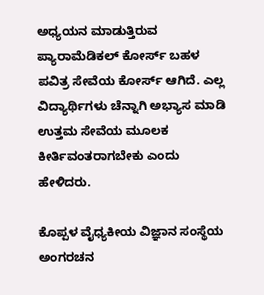ಅಧ್ಯಯನ ಮಾಡುತ್ತಿರುವ ಪ್ಯಾರಾಮೆಡಿಕಲ್ ಕೋರ್ಸ್ ಬಹಳ ಪವಿತ್ರ ಸೇವೆಯ ಕೋರ್ಸ್ ಆಗಿದೆ. ಎಲ್ಲ ವಿದ್ಯಾರ್ಥಿಗಳು ಚೆನ್ನಾಗಿ ಅಭ್ಯಾಸ ಮಾಡಿ ಉತ್ತಮ ಸೇವೆಯ ಮೂಲಕ ಕೀರ್ತಿವಂತರಾಗಬೇಕು ಎಂದು ಹೇಳಿದರು.

ಕೊಪ್ಪಳ ವೈಧ್ಯಕೀಯ ವಿಜ್ಞಾನ ಸಂಸ್ಥೆಯ ಅಂಗರಚನ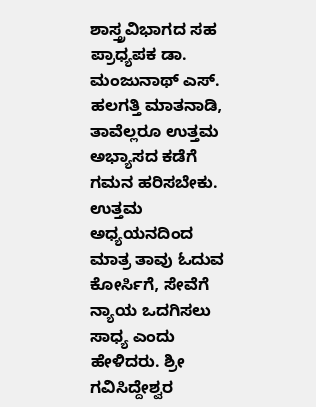ಶಾಸ್ತ್ರವಿಭಾಗದ ಸಹ ಪ್ರಾಧ್ಯಪಕ ಡಾ. ಮಂಜುನಾಥ್ ಎಸ್. ಹಲಗತ್ತಿ ಮಾತನಾಡಿ, ತಾವೆಲ್ಲರೂ ಉತ್ತಮ ಅಭ್ಯಾಸದ ಕಡೆಗೆ ಗಮನ ಹರಿಸಬೇಕು. ಉತ್ತಮ ಅಧ್ಯಯನದಿಂದ ಮಾತ್ರ ತಾವು ಓದುವ ಕೋರ್ಸಿಗೆ, ಸೇವೆಗೆ ನ್ಯಾಯ ಒದಗಿಸಲು ಸಾಧ್ಯ ಎಂದು ಹೇಳಿದರು. ಶ್ರೀ ಗವಿಸಿದ್ದೇಶ್ವರ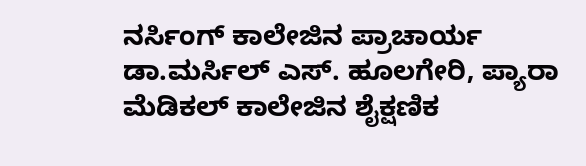ನರ್ಸಿಂಗ್ ಕಾಲೇಜಿನ ಪ್ರಾಚಾರ್ಯ ಡಾ.ಮರ್ಸಿಲ್ ಎಸ್. ಹೂಲಗೇರಿ, ಪ್ಯಾರಾ ಮೆಡಿಕಲ್ ಕಾಲೇಜಿನ ಶೈಕ್ಷಣಿಕ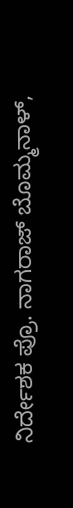ನಿರ್ದೇಶಕ ಪ್ರೊ. ನಾಗರಾಜ್ ಬೊಮ್ಮನಾಳ್,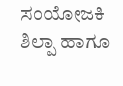ಸಂಯೋಜಕಿ ಶಿಲ್ಪಾ ಹಾಗೂ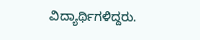ವಿದ್ಯಾರ್ಥಿಗಳಿದ್ದರು.